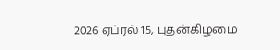2026 ஏப்ரல் 15, புதன்கிழமை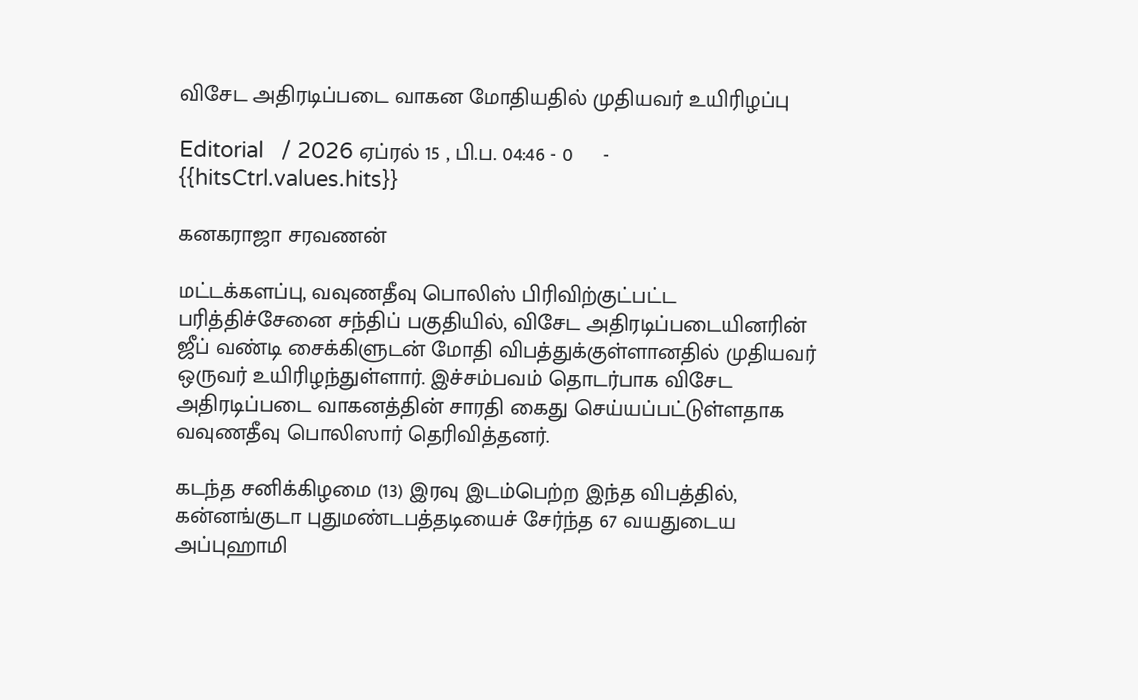விசேட அதிரடிப்படை வாகன மோதியதில் முதியவர் உயிரிழப்பு

Editorial   / 2026 ஏப்ரல் 15 , பி.ப. 04:46 - 0     - {{hitsCtrl.values.hits}}

கனகராஜா சரவணன்

மட்டக்களப்பு, வவுணதீவு பொலிஸ் பிரிவிற்குட்பட்ட பரித்திச்சேனை சந்திப் பகுதியில், விசேட அதிரடிப்படையினரின் ஜீப் வண்டி சைக்கிளுடன் மோதி விபத்துக்குள்ளானதில் முதியவர் ஒருவர் உயிரிழந்துள்ளார். இச்சம்பவம் தொடர்பாக விசேட அதிரடிப்படை வாகனத்தின் சாரதி கைது செய்யப்பட்டுள்ளதாக வவுணதீவு பொலிஸார் தெரிவித்தனர்.

கடந்த சனிக்கிழமை (13) இரவு இடம்பெற்ற இந்த விபத்தில், கன்னங்குடா புதுமண்டபத்தடியைச் சேர்ந்த 67 வயதுடைய அப்புஹாமி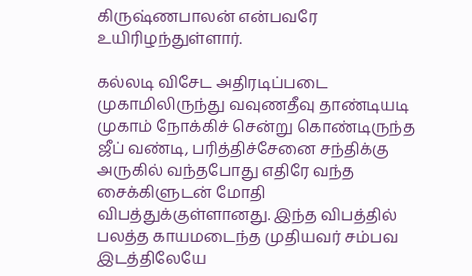கிருஷ்ணபாலன் என்பவரே உயிரிழந்துள்ளார்.

கல்லடி விசேட அதிரடிப்படை முகாமிலிருந்து வவுணதீவு தாண்டியடி முகாம் நோக்கிச் சென்று கொண்டிருந்த ஜீப் வண்டி, பரித்திச்சேனை சந்திக்கு அருகில் வந்தபோது எதிரே வந்த சைக்கிளுடன் மோதி விபத்துக்குள்ளானது. இந்த விபத்தில் பலத்த காயமடைந்த முதியவர் சம்பவ இடத்திலேயே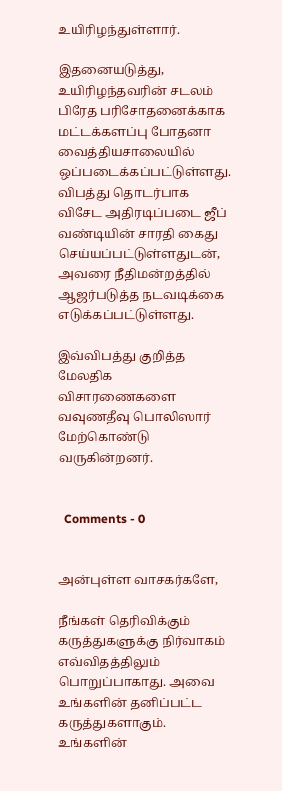உயிரிழந்துள்ளார்.

இதனையடுத்து, உயிரிழந்தவரின் சடலம் பிரேத பரிசோதனைக்காக மட்டக்களப்பு போதனா வைத்தியசாலையில் ஒப்படைக்கப்பட்டுள்ளது. விபத்து தொடர்பாக விசேட அதிரடிப்படை ஜீப் வண்டியின் சாரதி கைது செய்யப்பட்டுள்ளதுடன், அவரை நீதிமன்றத்தில் ஆஜர்படுத்த நடவடிக்கை எடுக்கப்பட்டுள்ளது.

இவ்விபத்து குறித்த மேலதிக விசாரணைகளை வவுணதீவு பொலிஸார் மேற்கொண்டு வருகின்றனர்.


  Comments - 0


அன்புள்ள வாசகர்களே,

நீங்கள் தெரிவிக்கும் கருத்துகளுக்கு நிர்வாகம் எவ்விதத்திலும் பொறுப்பாகாது. அவை உங்களின் தனிப்பட்ட கருத்துகளாகும். உங்களின்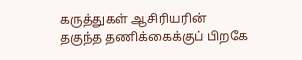கருத்துகள் ஆசிரியரின் தகுந்த தணிக்கைக்குப் பிறகே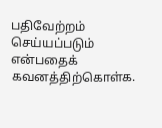பதிவேற்றம் செய்யப்படும் என்பதைக் கவனத்திற்கொள்க.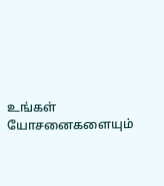உங்கள் யோசனைகளையும்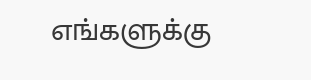எங்களுக்கு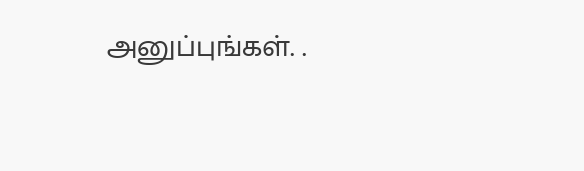அனுப்புங்கள். .